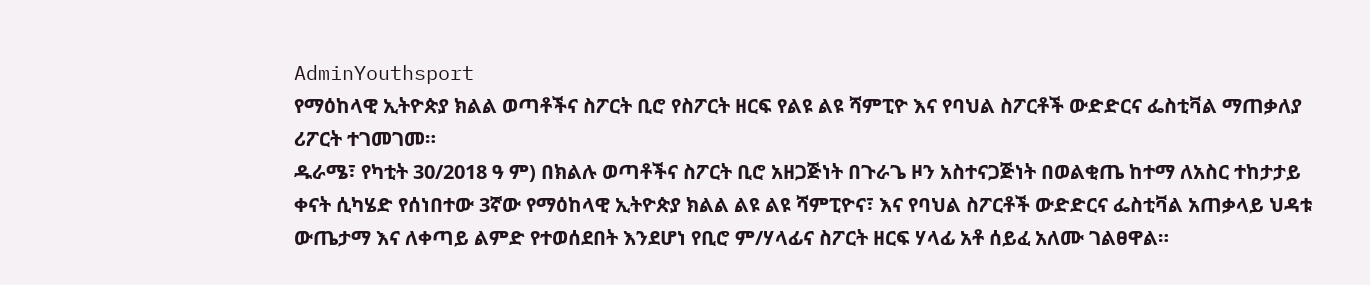AdminYouthsport
የማዕከላዊ ኢትዮጵያ ክልል ወጣቶችና ስፖርት ቢሮ የስፖርት ዘርፍ የልዩ ልዩ ሻምፒዮ እና የባህል ስፖርቶች ውድድርና ፌስቲቫል ማጠቃለያ ሪፖርት ተገመገመ።
ዱራሜ፣ የካቲት 30/2018 ዓ ም) በክልሉ ወጣቶችና ስፖርት ቢሮ አዘጋጅነት በጉራጌ ዞን አስተናጋጅነት በወልቂጤ ከተማ ለአስር ተከታታይ ቀናት ሲካሄድ የሰነበተው 3ኛው የማዕከላዊ ኢትዮጵያ ክልል ልዩ ልዩ ሻምፒዮና፣ እና የባህል ስፖርቶች ውድድርና ፌስቲቫል አጠቃላይ ህዳቱ ውጤታማ እና ለቀጣይ ልምድ የተወሰደበት እንደሆነ የቢሮ ም/ሃላፊና ስፖርት ዘርፍ ሃላፊ አቶ ሰይፈ አለሙ ገልፀዋል።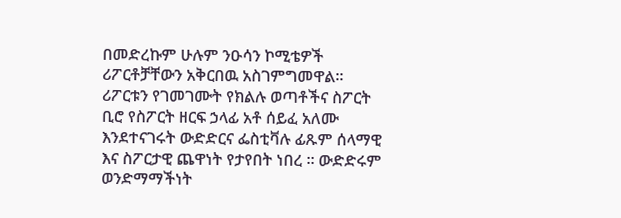በመድረኩም ሁሉም ንዑሳን ኮሚቴዎች ሪፖርቶቻቸውን አቅርበዉ አስገምግመዋል። ሪፖርቱን የገመገሙት የክልሉ ወጣቶችና ስፖርት ቢሮ የስፖርት ዘርፍ ኃላፊ አቶ ሰይፈ አለሙ እንደተናገሩት ውድድርና ፌስቲቫሉ ፊጹም ሰላማዊ እና ስፖርታዊ ጨዋነት የታየበት ነበረ ። ውድድሩም ወንድማማችነት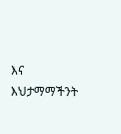እና እህታማማችንት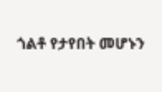ጎልቶ የታየበት መሆኑን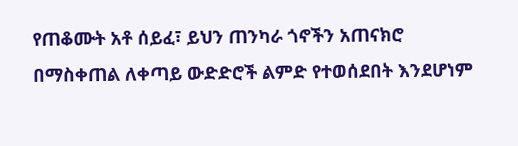የጠቆሙት አቶ ሰይፈ፣ ይህን ጠንካራ ጎኖችን አጠናክሮ በማስቀጠል ለቀጣይ ውድድሮች ልምድ የተወሰደበት እንደሆነም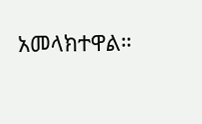አመላክተዋል።